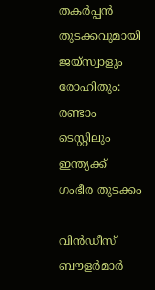തകർപ്പൻ തുടക്കവുമായി ജയ്‌സ്വാളും രോഹിതും: രണ്ടാം ടെസ്റ്റിലും ഇന്ത്യക്ക് ഗംഭീര തുടക്കം

വിൻഡീസ് ബൗളർമാർ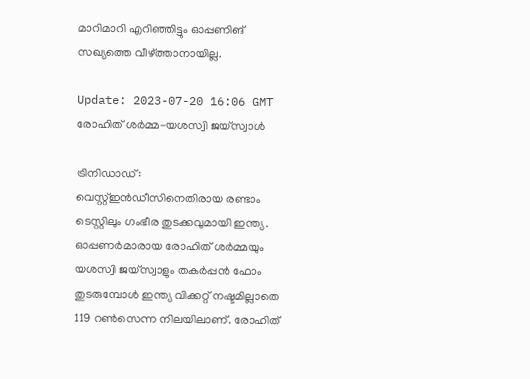മാറിമാറി എറിഞ്ഞിട്ടും ഓപ്പണിങ് സഖ്യത്തെ വീഴ്ത്താനായില്ല.

Update: 2023-07-20 16:06 GMT
രോഹിത് ശര്‍മ്മ-യശസ്വി ജയ്സ്വാള്‍

ട്രിനിഡാഡ്: വെസ്റ്റ്ഇൻഡീസിനെതിരായ രണ്ടാം ടെസ്റ്റിലും ഗംഭീര തുടക്കവുമായി ഇന്ത്യ. ഓപ്പണർമാരായ രോഹിത് ശർമ്മയും യശസ്വി ജയ്‌സ്വാളും തകർപ്പൻ ഫോം തുടരുമ്പോൾ ഇന്ത്യ വിക്കറ്റ് നഷ്ടമില്ലാതെ 119 റൺസെന്ന നിലയിലാണ്. രോഹിത്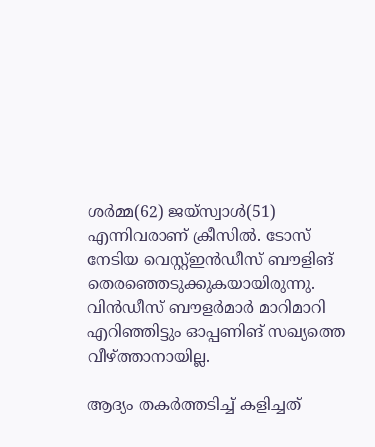ശർമ്മ(62) ജയ്‌സ്വാൾ(51) എന്നിവരാണ് ക്രീസിൽ. ടോസ് നേടിയ വെസ്റ്റ്ഇൻഡീസ് ബൗളിങ് തെരഞ്ഞെടുക്കുകയായിരുന്നു. വിൻഡീസ് ബൗളർമാർ മാറിമാറി എറിഞ്ഞിട്ടും ഓപ്പണിങ് സഖ്യത്തെ വീഴ്ത്താനായില്ല.

ആദ്യം തകർത്തടിച്ച് കളിച്ചത്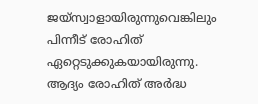ജയ്‌സ്വാളായിരുന്നുവെങ്കിലും പിന്നീട് രോഹിത് ഏറ്റെടുക്കുകയായിരുന്നു. ആദ്യം രോഹിത് അർദ്ധ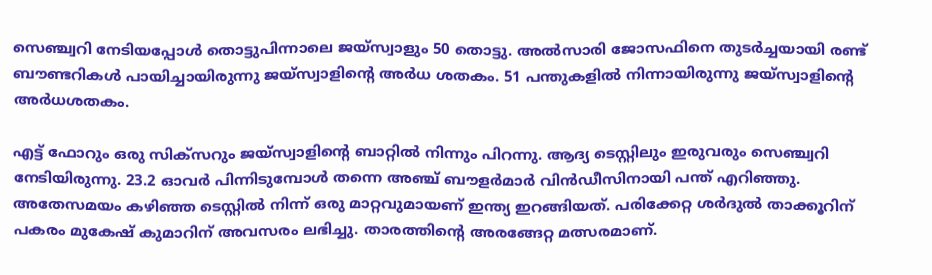സെഞ്ച്വറി നേടിയപ്പോൾ തൊട്ടുപിന്നാലെ ജയ്‌സ്വാളും 50 തൊട്ടു. അൽസാരി ജോസഫിനെ തുടർച്ചയായി രണ്ട് ബൗണ്ടറികൾ പായിച്ചായിരുന്നു ജയ്‌സ്വാളിന്റെ അർധ ശതകം. 51 പന്തുകളിൽ നിന്നായിരുന്നു ജയ്‌സ്വാളിന്റെ അര്‍ധശതകം.

എട്ട് ഫോറും ഒരു സിക്‌സറും ജയ്‌സ്വാളിന്റെ ബാറ്റിൽ നിന്നും പിറന്നു. ആദ്യ ടെസ്റ്റിലും ഇരുവരും സെഞ്ച്വറി നേടിയിരുന്നു. 23.2 ഓവർ പിന്നിടുമ്പോൾ തന്നെ അഞ്ച് ബൗളർമാർ വിൻഡീസിനായി പന്ത് എറിഞ്ഞു. അതേസമയം കഴിഞ്ഞ ടെസ്റ്റിൽ നിന്ന് ഒരു മാറ്റവുമായണ് ഇന്ത്യ ഇറങ്ങിയത്. പരിക്കേറ്റ ശർദുൽ താക്കൂറിന് പകരം മുകേഷ് കുമാറിന് അവസരം ലഭിച്ചു. താരത്തിന്റെ അരങ്ങേറ്റ മത്സരമാണ്.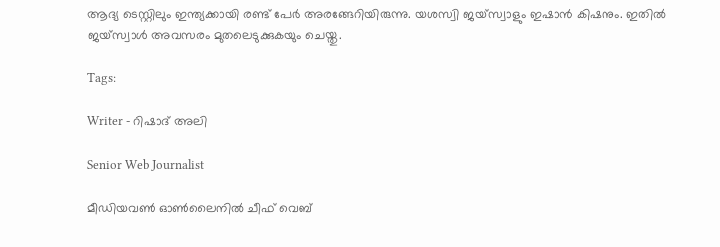ആദ്യ ടെസ്റ്റിലും ഇന്ത്യക്കായി രണ്ട് പേർ അരങ്ങേറിയിരുന്നു. യശസ്വി ജയ്‌സ്വാളും ഇഷാൻ കിഷനും. ഇതിൽ ജയ്‌സ്വാൾ അവസരം മുതലെടുക്കുകയും ചെയ്തു.

Tags:

Writer - റിഷാദ് അലി

Senior Web Journalist

മീഡിയവൺ ഓൺലൈനിൽ ചീഫ് വെബ്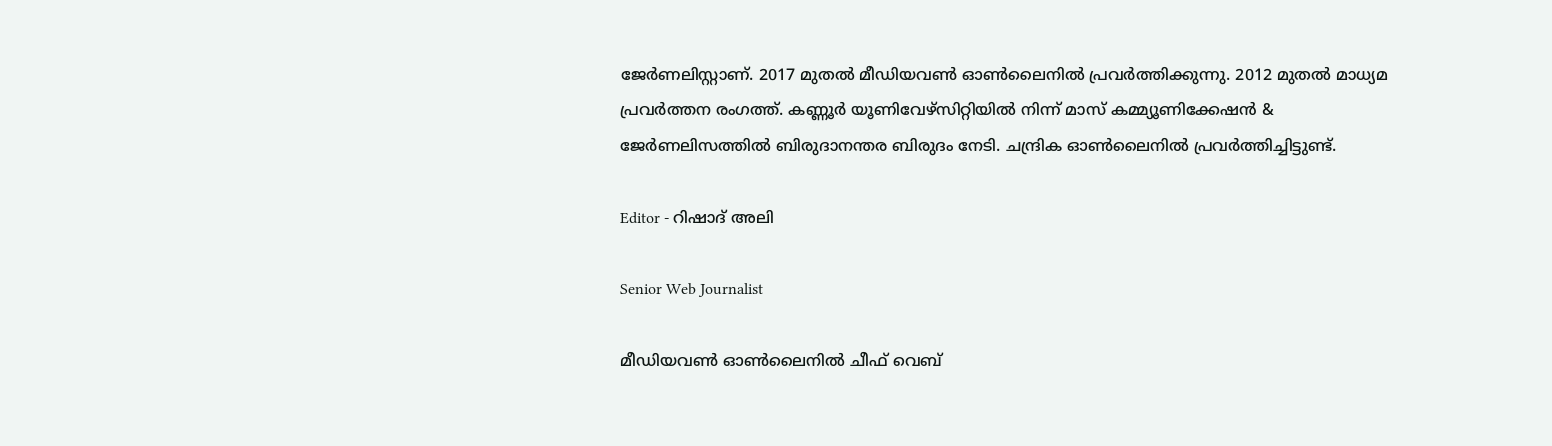ജേർണലിസ്റ്റാണ്. 2017 മുതൽ മീഡിയവൺ ഓൺലൈനിൽ പ്രവർത്തിക്കുന്നു. 2012 മുതൽ മാധ്യമ പ്രവർത്തന രംഗത്ത്. കണ്ണൂര്‍ യൂണിവേഴ്‌സിറ്റിയിൽ നിന്ന് മാസ് കമ്മ്യൂണിക്കേഷന്‍ & ജേര്‍ണലിസത്തില്‍ ബിരുദാനന്തര ബിരുദം നേടി. ചന്ദ്രിക ഓണ്‍ലൈനില്‍ പ്രവര്‍ത്തിച്ചിട്ടുണ്ട്.

Editor - റിഷാദ് അലി

Senior Web Journalist

മീഡിയവൺ ഓൺലൈനിൽ ചീഫ് വെബ്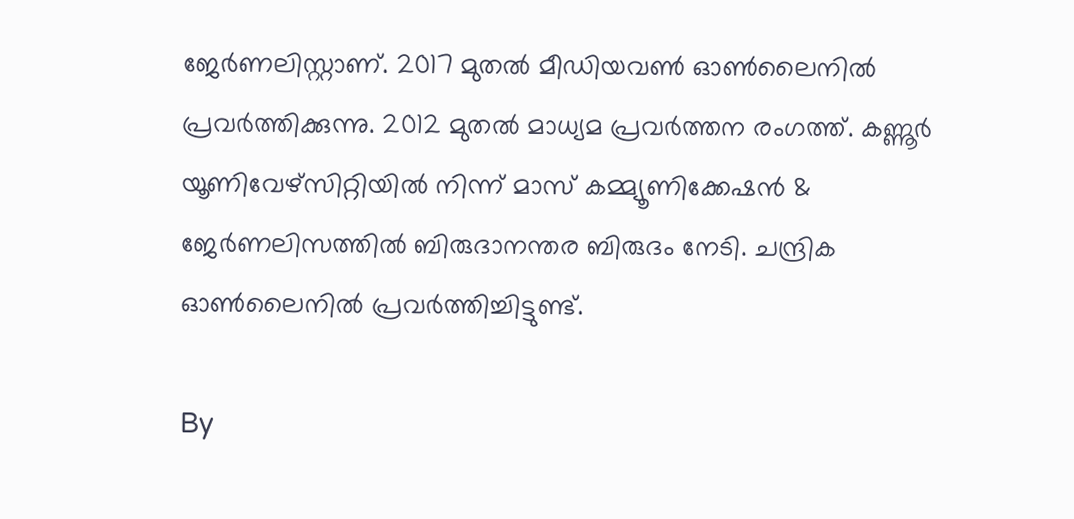ജേർണലിസ്റ്റാണ്. 2017 മുതൽ മീഡിയവൺ ഓൺലൈനിൽ പ്രവർത്തിക്കുന്നു. 2012 മുതൽ മാധ്യമ പ്രവർത്തന രംഗത്ത്. കണ്ണൂര്‍ യൂണിവേഴ്‌സിറ്റിയിൽ നിന്ന് മാസ് കമ്മ്യൂണിക്കേഷന്‍ & ജേര്‍ണലിസത്തില്‍ ബിരുദാനന്തര ബിരുദം നേടി. ചന്ദ്രിക ഓണ്‍ലൈനില്‍ പ്രവര്‍ത്തിച്ചിട്ടുണ്ട്.

By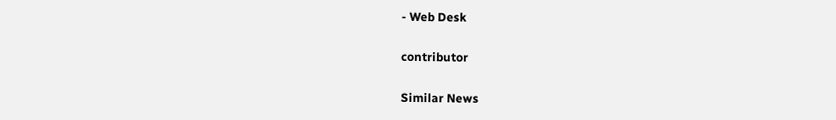- Web Desk

contributor

Similar News